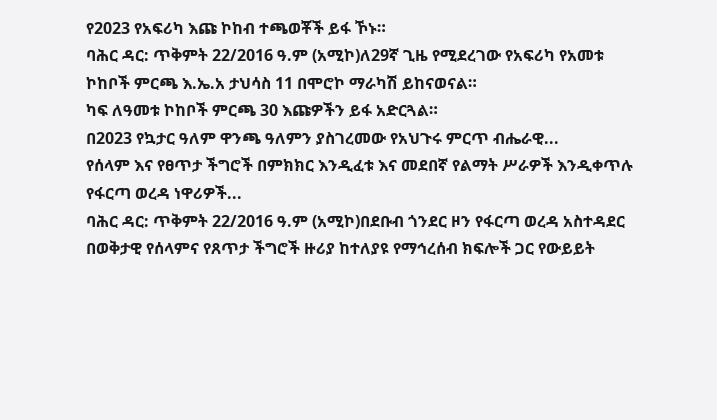የ2023 የአፍሪካ እጩ ኮከብ ተጫወቾች ይፋ ኾኑ።
ባሕር ዳር: ጥቅምት 22/2016 ዓ.ም (አሚኮ)ለ29ኛ ጊዜ የሚደረገው የአፍሪካ የአመቱ ኮከቦች ምርጫ እ.ኤ.አ ታህሳስ 11 በሞሮኮ ማራካሽ ይከናወናል።
ካፍ ለዓመቱ ኮከቦች ምርጫ 30 እጩዎችን ይፋ አድርጓል።
በ2023 የኳታር ዓለም ዋንጫ ዓለምን ያስገረመው የአህጉሩ ምርጥ ብሔራዊ...
የሰላም እና የፀጥታ ችግሮች በምክክር እንዲፈቱ እና መደበኛ የልማት ሥራዎች እንዲቀጥሉ የፋርጣ ወረዳ ነዋሪዎች...
ባሕር ዳር: ጥቅምት 22/2016 ዓ.ም (አሚኮ)በደቡብ ጎንደር ዞን የፋርጣ ወረዳ አስተዳደር በወቅታዊ የሰላምና የጸጥታ ችግሮች ዙሪያ ከተለያዩ የማኅረሰብ ክፍሎች ጋር የውይይት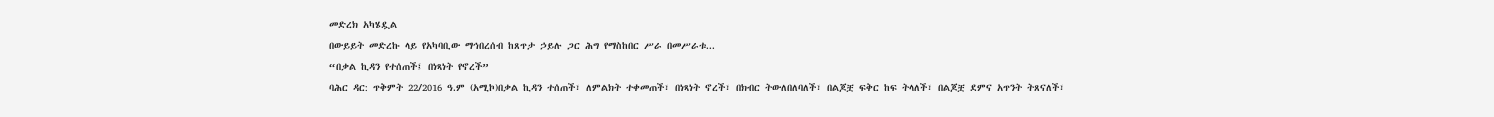መድረክ አካሄዷል
በውይይት መድረኩ ላይ የአካባቢው ማኅበረሰብ ከጸጥታ ኃይሉ ጋር ሕግ የማስከበር ሥራ በመሥራቱ...
“በቃል ኪዳን የተሰጠች፤ በነጻነት የኖረች”
ባሕር ዳር: ጥቅምት 22/2016 ዓ.ም (አሚኮ)በቃል ኪዳን ተሰጠች፣ ለምልክት ተቀመጠች፣ በነጻነት ኖረች፣ በክብር ትውለበለባለች፣ በልጆቿ ፍቅር ከፍ ትላለች፣ በልጆቿ ደምና አጥንት ትጸናለች፣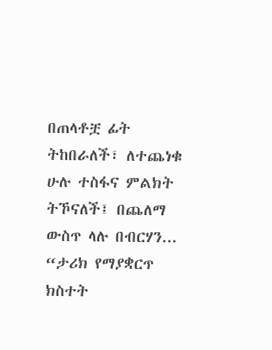በጠላቶቿ ፊት ትከበራለች፣ ለተጨነቁ ሁሉ ተስፋና ምልክት ትኾናለች፤ በጨለማ ውስጥ ላሉ በብርሃን...
“ታሪክ የማያቋርጥ ክስተት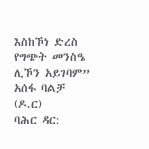እስከኾነ ድረስ የግጭት መንስዔ ሊኾን አይገባም” አሰፋ ባልቻ (ዶ.ር)
ባሕር ዳር: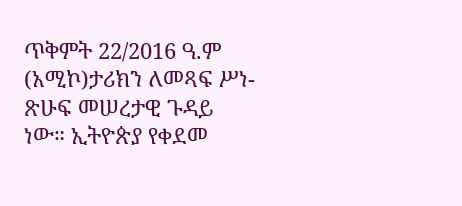ጥቅምት 22/2016 ዓ.ም (አሚኮ)ታሪክን ለመጻፍ ሥነ-ጽሁፍ መሠረታዊ ጉዳይ ነው። ኢትዮጵያ የቀደመ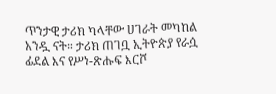ጥንታዊ ታሪክ ካላቸው ሀገራት መካከል አንዷ ናት። ታሪክ ጠገቧ ኢትዮጵያ የራሷ ፊደል እና የሥነ-ጽሑፍ እርሾ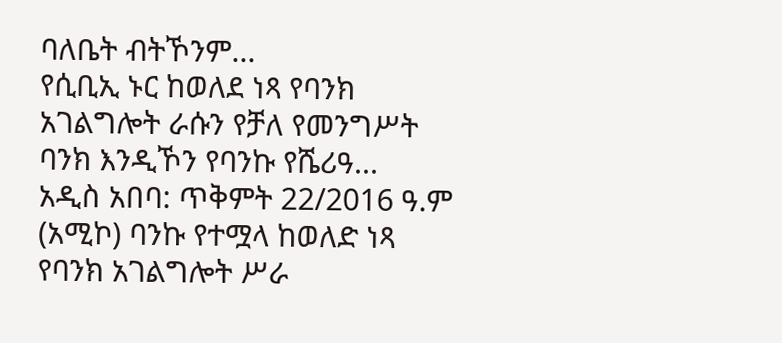ባለቤት ብትኾንም...
የሲቢኢ ኑር ከወለደ ነጻ የባንክ አገልግሎት ራሱን የቻለ የመንግሥት ባንክ እንዲኾን የባንኩ የሼሪዓ...
አዲስ አበባ: ጥቅምት 22/2016 ዓ.ም (አሚኮ) ባንኩ የተሟላ ከወለድ ነጻ የባንክ አገልግሎት ሥራ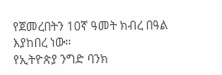የጀመረበትን 10ኛ ዓመት ክብረ በዓል እያከበረ ነው።
የኢትዮጵያ ንግድ ባንክ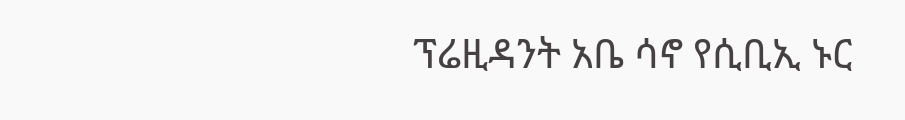ፕሬዚዳንት አቤ ሳኖ የሲቢኢ ኑር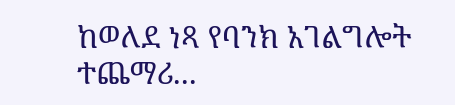ከወለደ ነጻ የባንክ አገልግሎት ተጨማሪ...